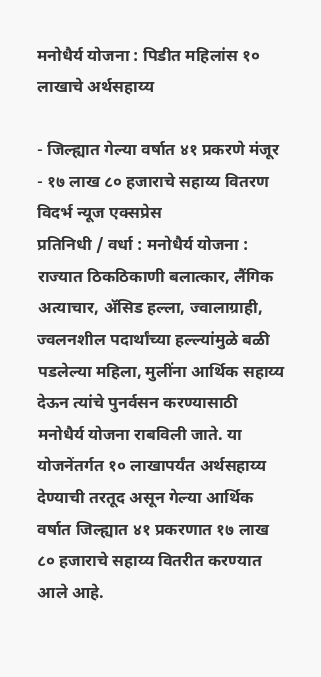मनोधैर्य योजना : पिडीत महिलांस १० लाखाचे अर्थसहाय्य

- जिल्ह्यात गेल्या वर्षात ४१ प्रकरणे मंजूर
- १७ लाख ८० हजाराचे सहाय्य वितरण
विदर्भ न्यूज एक्सप्रेस
प्रतिनिधी / वर्धा : मनोधैर्य योजना : राज्यात ठिकठिकाणी बलात्कार, लैंगिक अत्याचार, ॲसिड हल्ला, ज्वालाग्राही, ज्वलनशील पदार्थांच्या हल्ल्यांमुळे बळी पडलेल्या महिला, मुलींना आर्थिक सहाय्य देऊन त्यांचे पुनर्वसन करण्यासाठी मनोधैर्य योजना राबविली जाते. या योजनेंतर्गत १० लाखापर्यंत अर्थसहाय्य देण्याची तरतूद असून गेल्या आर्थिक वर्षात जिल्ह्यात ४१ प्रकरणात १७ लाख ८० हजाराचे सहाय्य वितरीत करण्यात आले आहे.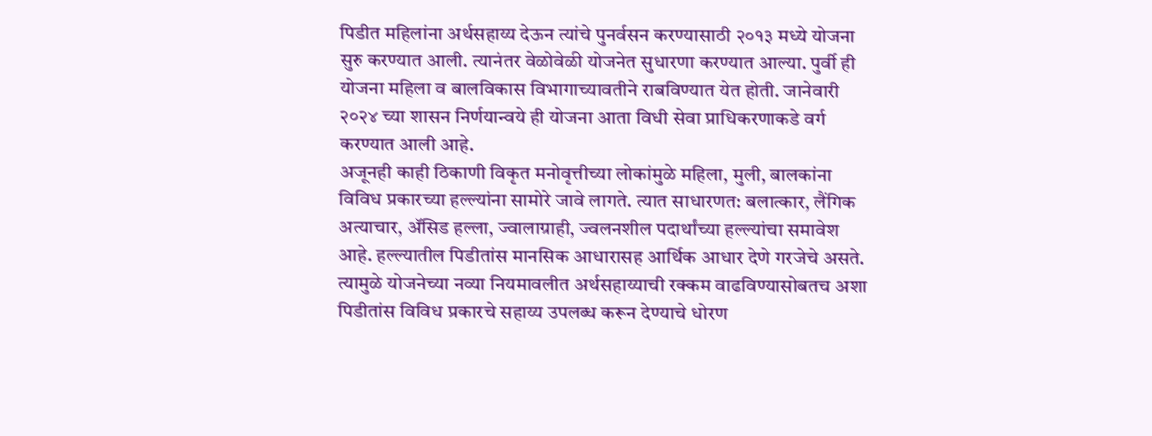पिडीत महिलांना अर्थसहाय्य देऊन त्यांचे पुनर्वसन करण्यासाठी २०१३ मध्ये योजना सुरु करण्यात आली. त्यानंतर वेळोवेळी योजनेत सुधारणा करण्यात आल्या. पुर्वी ही योजना महिला व बालविकास विभागाच्यावतीने राबविण्यात येत होती. जानेवारी २०२४ च्या शासन निर्णयान्वये ही योजना आता विधी सेवा प्राधिकरणाकडे वर्ग करण्यात आली आहे.
अजूनही काही ठिकाणी विकृत मनोवृत्तीच्या लोकांमुळे महिला, मुली, बालकांना विविध प्रकारच्या हल्ल्यांना सामोरे जावे लागते. त्यात साधारणत: बलात्कार, लैंगिक अत्याचार, ॲसिड हल्ला, ज्वालाग्राही, ज्वलनशील पदार्थांच्या हल्ल्यांचा समावेश आहे. हल्ल्यातील पिडीतांस मानसिक आधारासह आर्थिक आधार देणे गरजेचे असते. त्यामुळे योजनेच्या नव्या नियमावलीत अर्थसहाय्याची रक्कम वाढविण्यासोबतच अशा पिडीतांस विविध प्रकारचे सहाय्य उपलब्ध करून देण्याचे धोरण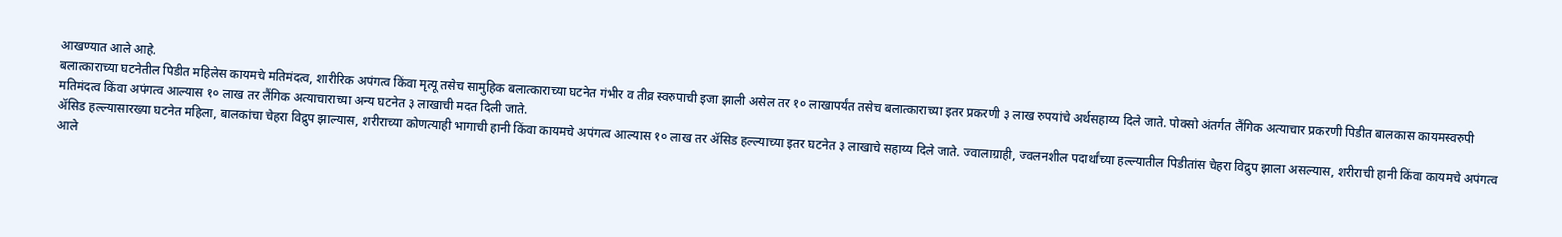आखण्यात आले आहे.
बलात्काराच्या घटनेतील पिडीत महिलेस कायमचे मतिमंदत्व, शारीरिक अपंगत्व किंवा मृत्यू तसेच सामुहिक बलात्काराच्या घटनेत गंभीर व तीव्र स्वरुपाची इजा झाली असेल तर १० लाखापर्यंत तसेच बलात्काराच्या इतर प्रकरणी ३ लाख रुपयांचे अर्थसहाय्य दिले जाते. पोक्सो अंतर्गत लैंगिक अत्याचार प्रकरणी पिडीत बालकास कायमस्वरुपी मतिमंदत्व किंवा अपंगत्व आल्यास १० लाख तर लैंगिक अत्याचाराच्या अन्य घटनेत ३ लाखाची मदत दिली जाते.
ॲसिड हल्ल्यासारख्या घटनेत महिला, बालकांचा चेहरा विद्रुप झाल्यास, शरीराच्या कोणत्याही भागाची हानी किंवा कायमचे अपंगत्व आल्यास १० लाख तर ॲसिड हल्ल्याच्या इतर घटनेत ३ लाखाचे सहाय्य दिले जाते. ज्वालाग्राही, ज्वलनशील पदार्थांच्या हल्ल्यातील पिडीतांस चेहरा विद्रुप झाला असल्यास, शरीराची हानी किंवा कायमचे अपंगत्व आले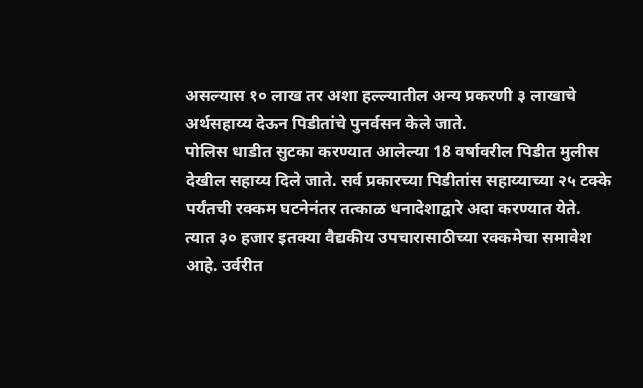असल्यास १० लाख तर अशा हल्ल्यातील अन्य प्रकरणी ३ लाखाचे अर्थसहाय्य देऊन पिडीतांचे पुनर्वसन केले जाते.
पोलिस धाडीत सुटका करण्यात आलेल्या 18 वर्षावरील पिडीत मुलीस देखील सहाय्य दिले जाते. सर्व प्रकारच्या पिडीतांस सहाय्याच्या २५ टक्के पर्यंतची रक्कम घटनेनंतर तत्काळ धनादेशाद्वारे अदा करण्यात येते. त्यात ३० हजार इतक्या वैद्यकीय उपचारासाठीच्या रक्कमेचा समावेश आहे. उर्वरीत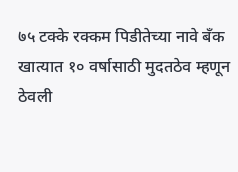७५ टक्के रक्कम पिडीतेच्या नावे बॅंक खात्यात १० वर्षासाठी मुदतठेव म्हणून ठेवली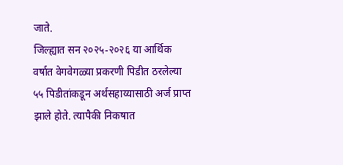जाते.
जिल्ह्यात सन २०२५-२०२६ या आर्थिक वर्षात वेगवेगळ्या प्रकरणी पिडीत ठरलेल्या ५५ पिडीतांकडून अर्थसहाय्यासाठी अर्ज प्राप्त झाले होते. त्यापैकी निकषात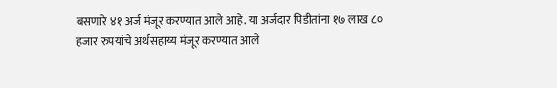बसणारे ४१ अर्ज मंजूर करण्यात आले आहे. या अर्जदार पिडीतांना १७ लाख ८० हजार रुपयांचे अर्थसहाय्य मंजूर करण्यात आले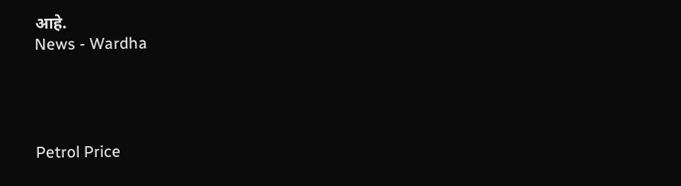आहे.
News - Wardha




Petrol Price